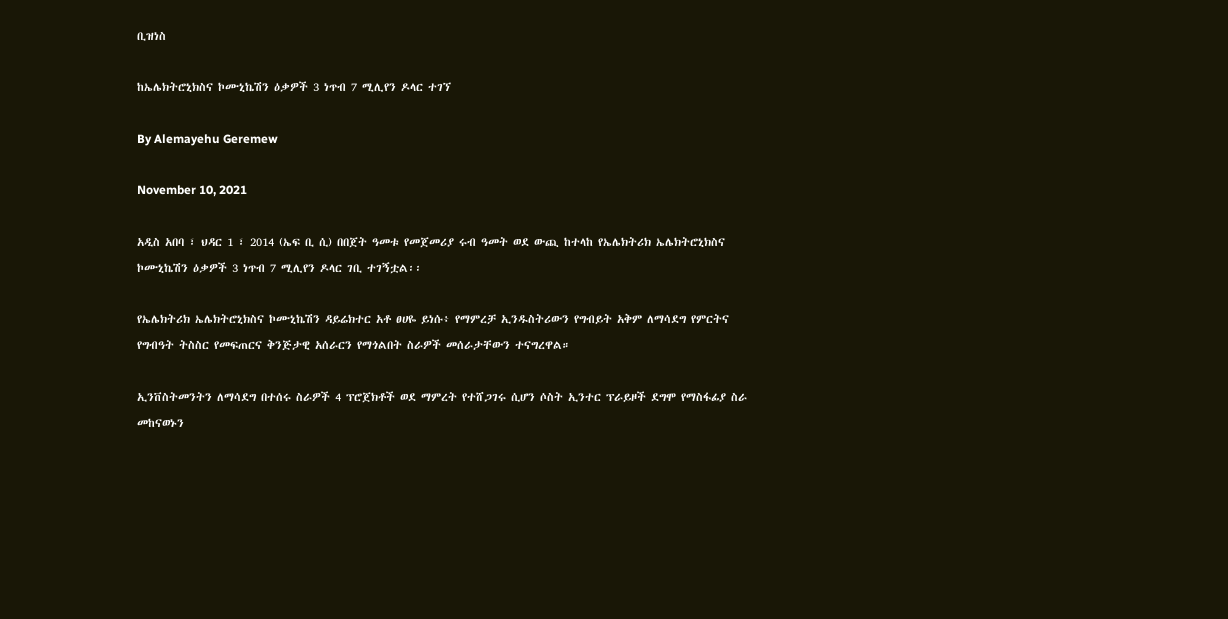ቢዝነስ

ከኤሌክትሮኒክስና ኮሙኒኬሽን ዕቃዎች 3 ነጥብ 7 ሚሊየን ዶላር ተገኘ

By Alemayehu Geremew

November 10, 2021

አዲስ አበባ ፣ ህዳር 1 ፣ 2014 (ኤፍ ቢ ሲ) በበጀት ዓመቱ የመጀመሪያ ሩብ ዓመት ወደ ውጪ ከተላከ የኤሌክትሪክ ኤሌክትሮኒክስና ኮሙኒኬሽን ዕቃዎች 3 ነጥብ 7 ሚሊየን ዶላር ገቢ ተገኝቷል፡፡

የኤሌክትሪክ ኤሌክትሮኒክስና ኮሙኒኬሽን ዳይሬክተር አቶ ፀሀዬ ይነሱ፥ የማምረቻ ኢንዱስትሪውን የግብይት አቅም ለማሳደግ የምርትና የግብዓት ትስስር የመፍጠርና ቅንጅታዊ አሰራርን የማጎልበት ስራዎች መሰራታቸውን ተናግረዋል።

ኢንቨስትመንትን ለማሳደግ በተሰሩ ስራዎች 4 ፕሮጀክቶች ወደ ማምረት የተሸጋገሩ ሲሆን ሶስት ኢንተር ፕራይዞች ደግሞ የማስፋፊያ ስራ መከናወኑን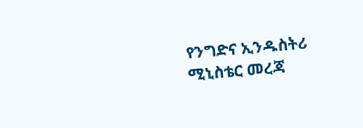የንግድና ኢንዱስትሪ ሚኒስቴር መረጃ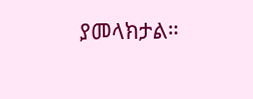ያመላክታል።